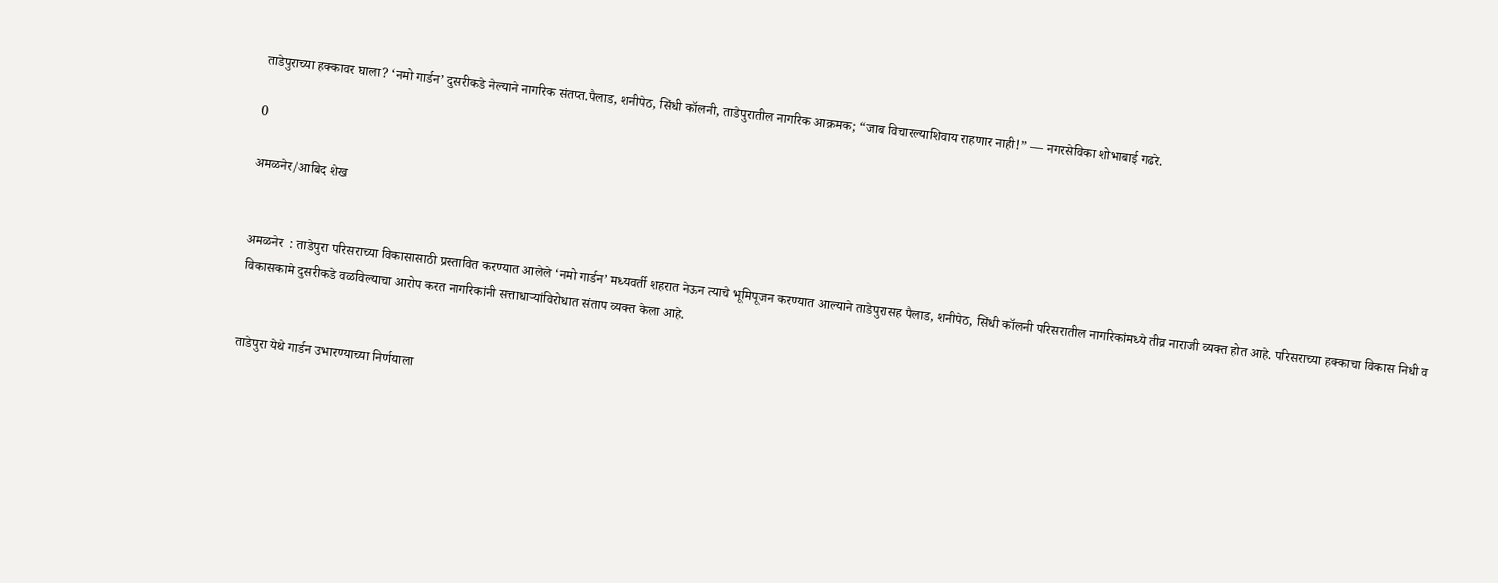ताडेपुराच्या हक्कावर घाला? ‘नमो गार्डन’ दुसरीकडे नेल्याने नागरिक संतप्त.पैलाड, शनीपेठ, सिंधी कॉलनी, ताडेपुरातील नागरिक आक्रमक; “जाब विचारल्याशिवाय राहणार नाही!” — नगरसेविका शोभाबाई गढरे.

0

अमळनेर/आबिद शेख


अमळनेर  : ताडेपुरा परिसराच्या विकासासाठी प्रस्तावित करण्यात आलेले ‘नमो गार्डन’ मध्यवर्ती शहरात नेऊन त्याचे भूमिपूजन करण्यात आल्याने ताडेपुरासह पैलाड, शनीपेठ, सिंधी कॉलनी परिसरातील नागरिकांमध्ये तीव्र नाराजी व्यक्त होत आहे. परिसराच्या हक्काचा विकास निधी व विकासकामे दुसरीकडे वळविल्याचा आरोप करत नागरिकांनी सत्ताधाऱ्यांविरोधात संताप व्यक्त केला आहे.


ताडेपुरा येथे गार्डन उभारण्याच्या निर्णयाला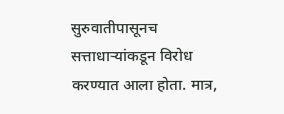सुरुवातीपासूनच सत्ताधाऱ्यांकडून विरोध करण्यात आला होता. मात्र,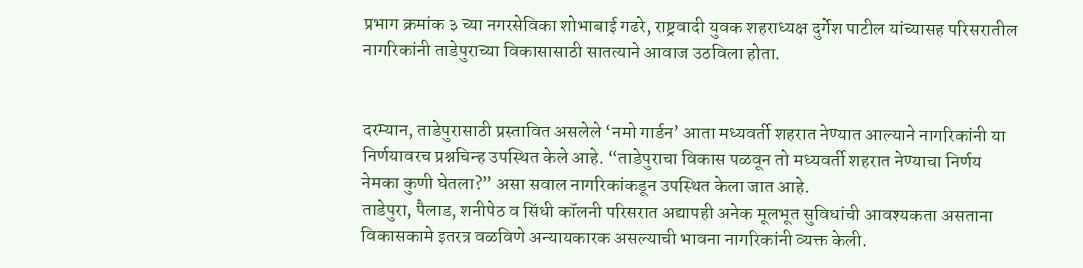प्रभाग क्रमांक ३ च्या नगरसेविका शोभाबाई गढरे, राष्ट्रवादी युवक शहराध्यक्ष दुर्गेश पाटील यांच्यासह परिसरातील नागरिकांनी ताडेपुराच्या विकासासाठी सातत्याने आवाज उठविला होता.


दरम्यान, ताडेपुरासाठी प्रस्तावित असलेले ‘नमो गार्डन’ आता मध्यवर्ती शहरात नेण्यात आल्याने नागरिकांनी या निर्णयावरच प्रश्नचिन्ह उपस्थित केले आहे. “ताडेपुराचा विकास पळवून तो मध्यवर्ती शहरात नेण्याचा निर्णय नेमका कुणी घेतला?” असा सवाल नागरिकांकडून उपस्थित केला जात आहे.
ताडेपुरा, पैलाड, शनीपेठ व सिंधी कॉलनी परिसरात अद्यापही अनेक मूलभूत सुविधांची आवश्यकता असताना विकासकामे इतरत्र वळविणे अन्यायकारक असल्याची भावना नागरिकांनी व्यक्त केली.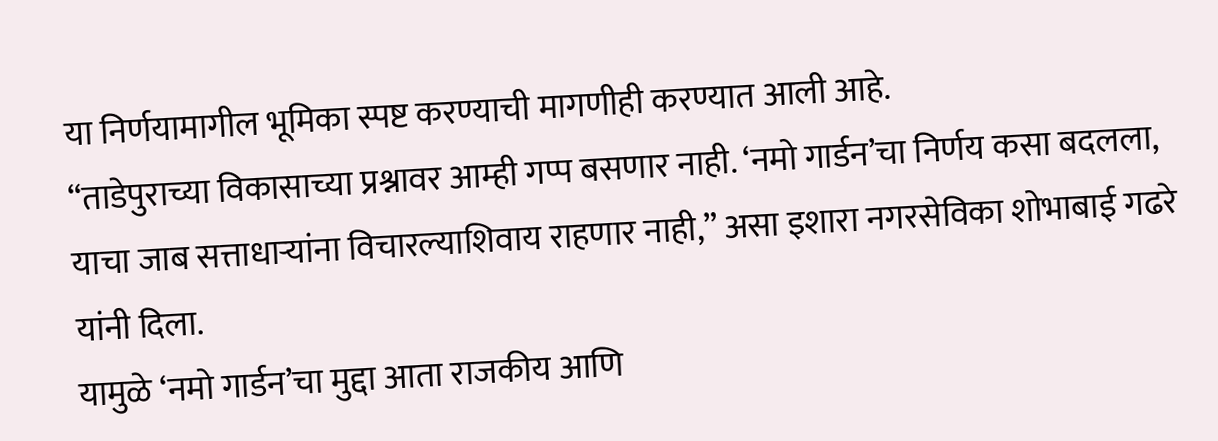या निर्णयामागील भूमिका स्पष्ट करण्याची मागणीही करण्यात आली आहे.
“ताडेपुराच्या विकासाच्या प्रश्नावर आम्ही गप्प बसणार नाही. ‘नमो गार्डन’चा निर्णय कसा बदलला, याचा जाब सत्ताधाऱ्यांना विचारल्याशिवाय राहणार नाही,” असा इशारा नगरसेविका शोभाबाई गढरे यांनी दिला.
यामुळे ‘नमो गार्डन’चा मुद्दा आता राजकीय आणि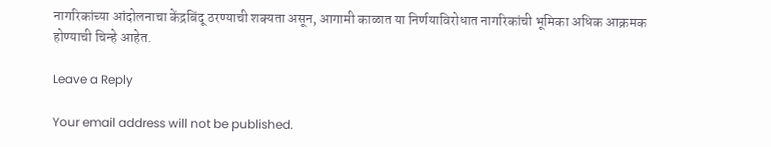नागरिकांच्या आंदोलनाचा केंद्रबिंदू ठरण्याची शक्यता असून, आगामी काळात या निर्णयाविरोधात नागरिकांची भूमिका अधिक आक्रमक होण्याची चिन्हे आहेत.

Leave a Reply

Your email address will not be published.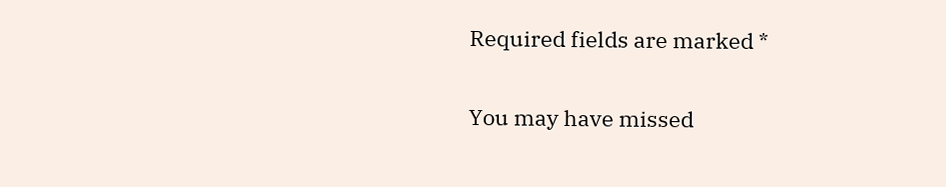Required fields are marked *

You may have missed